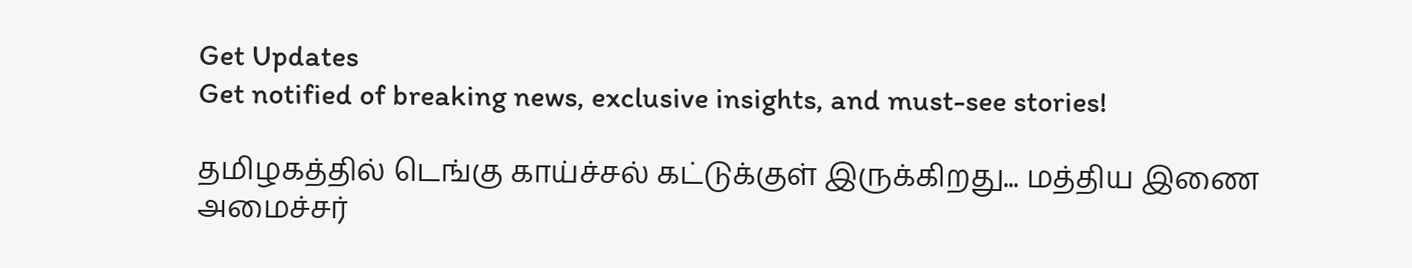Get Updates
Get notified of breaking news, exclusive insights, and must-see stories!

தமிழகத்தில் டெங்கு காய்ச்சல் கட்டுக்குள் இருக்கிறது... மத்திய இணை அமைச்சர்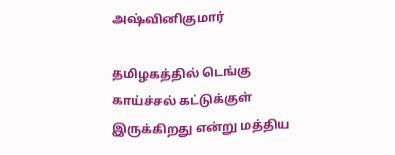அஷ்வினிகுமார்

தமிழகத்தில் டெங்கு காய்ச்சல் கட்டுக்குள் இருக்கிறது என்று மத்திய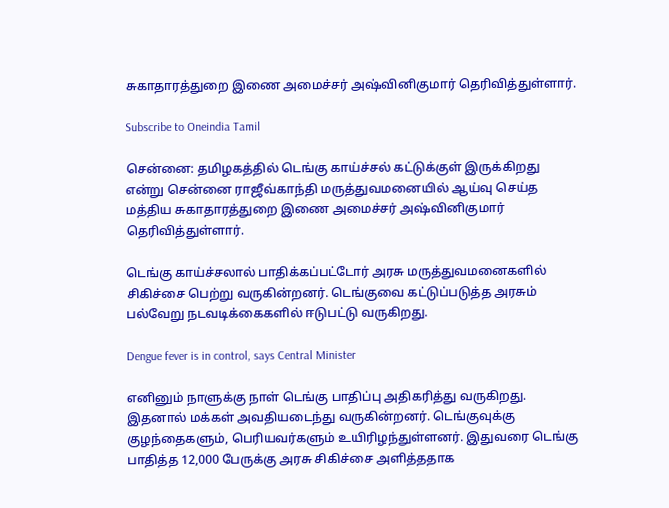சுகாதாரத்துறை இணை அமைச்சர் அஷ்வினிகுமார் தெரிவித்துள்ளார்.

Subscribe to Oneindia Tamil

சென்னை: தமிழகத்தில் டெங்கு காய்ச்சல் கட்டுக்குள் இருக்கிறது என்று சென்னை ராஜீவ்காந்தி மருத்துவமனையில் ஆய்வு செய்த மத்திய சுகாதாரத்துறை இணை அமைச்சர் அஷ்வினிகுமார் தெரிவித்துள்ளார்.

டெங்கு காய்ச்சலால் பாதிக்கப்பட்டோர் அரசு மருத்துவமனைகளில் சிகிச்சை பெற்று வருகின்றனர். டெங்குவை கட்டுப்படுத்த அரசும் பல்வேறு நடவடிக்கைகளில் ஈடுபட்டு வருகிறது.

Dengue fever is in control, says Central Minister

எனினும் நாளுக்கு நாள் டெங்கு பாதிப்பு அதிகரித்து வருகிறது. இதனால் மக்கள் அவதியடைந்து வருகின்றனர். டெங்குவுக்கு குழந்தைகளும், பெரியவர்களும் உயிரிழந்துள்ளனர். இதுவரை டெங்கு பாதித்த 12,000 பேருக்கு அரசு சிகிச்சை அளித்ததாக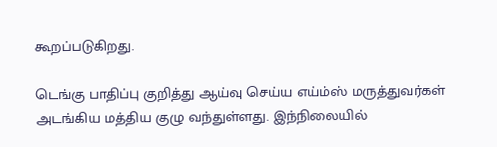கூறப்படுகிறது.

டெங்கு பாதிப்பு குறித்து ஆய்வு செய்ய எய்ம்ஸ் மருத்துவர்கள் அடங்கிய மத்திய குழு வந்துள்ளது. இந்நிலையில்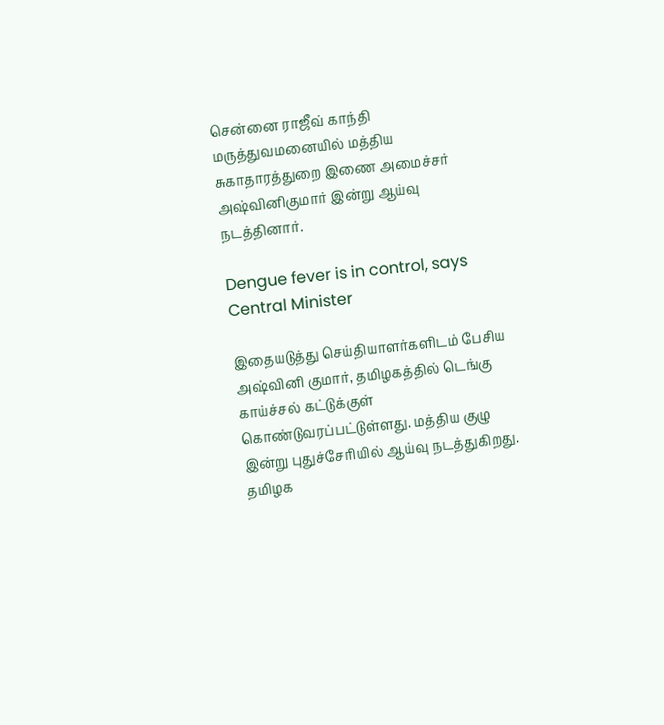சென்னை ராஜீவ் காந்தி மருத்துவமனையில் மத்திய சுகாதாரத்துறை இணை அமைச்சர் அஷ்வினிகுமார் இன்று ஆய்வு நடத்தினார்.

Dengue fever is in control, says Central Minister

இதையடுத்து செய்தியாளர்களிடம் பேசிய அஷ்வினி குமார், தமிழகத்தில் டெங்கு காய்ச்சல் கட்டுக்குள் கொண்டுவரப்பட்டுள்ளது. மத்திய குழு இன்று புதுச்சேரியில் ஆய்வு நடத்துகிறது. தமிழக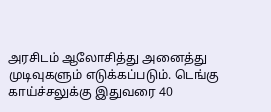அரசிடம் ஆலோசித்து அனைத்து முடிவுகளும் எடுக்கப்படும். டெங்கு காய்ச்சலுக்கு இதுவரை 40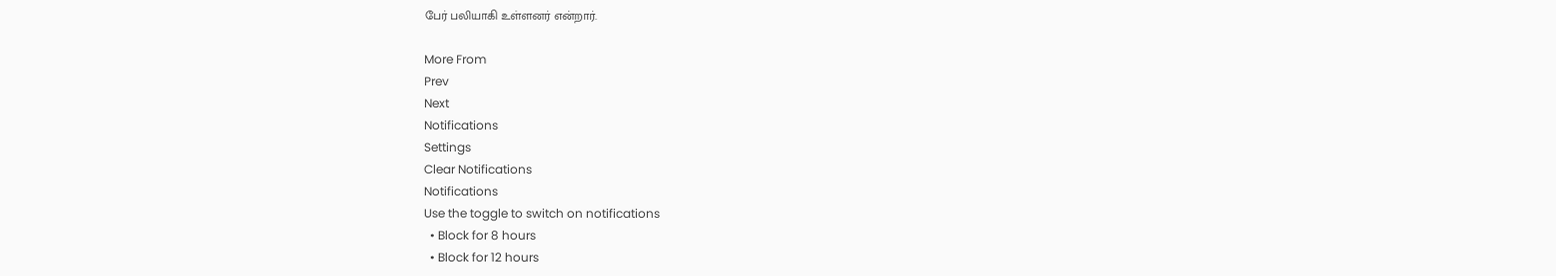பேர் பலியாகி உள்ளனர் என்றார்.

More From
Prev
Next
Notifications
Settings
Clear Notifications
Notifications
Use the toggle to switch on notifications
  • Block for 8 hours
  • Block for 12 hours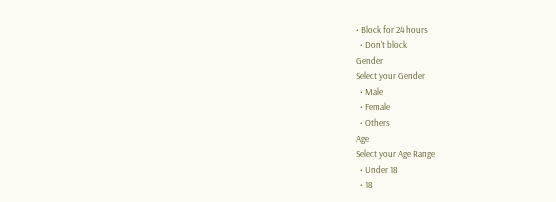• Block for 24 hours
  • Don't block
Gender
Select your Gender
  • Male
  • Female
  • Others
Age
Select your Age Range
  • Under 18
  • 18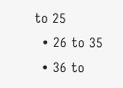to 25
  • 26 to 35
  • 36 to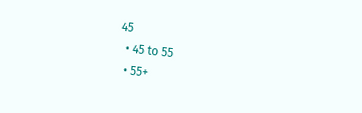45
  • 45 to 55
  • 55+